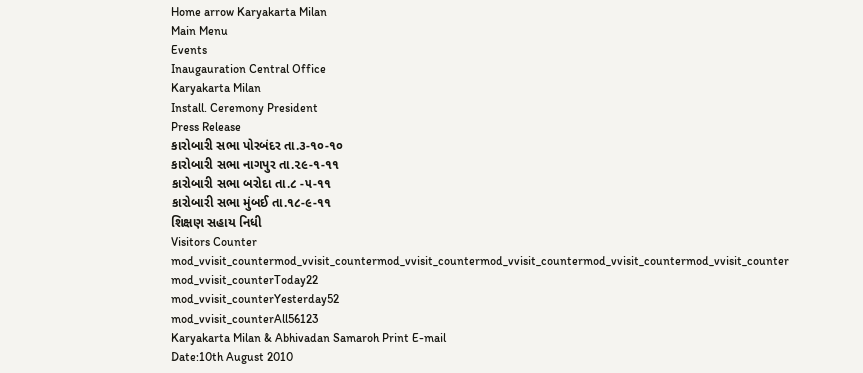Home arrow Karyakarta Milan
Main Menu
Events
Inaugauration Central Office
Karyakarta Milan
Install. Ceremony President
Press Release
કારોબારી સભા પોરબંદર તા.૩-૧૦-૧૦
કારોબારી સભા નાગપુર તા.૨૯-૧-૧૧
કારોબારી સભા બરોદા તા.૮ -૫-૧૧
કારોબારી સભા મુંબઈ તા.૧૮-૯-૧૧
શિક્ષણ સહાય નિધી
Visitors Counter
mod_vvisit_countermod_vvisit_countermod_vvisit_countermod_vvisit_countermod_vvisit_countermod_vvisit_counter
mod_vvisit_counterToday22
mod_vvisit_counterYesterday52
mod_vvisit_counterAll56123
Karyakarta Milan & Abhivadan Samaroh Print E-mail
Date:10th August 2010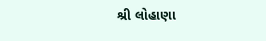શ્રી લોહાણા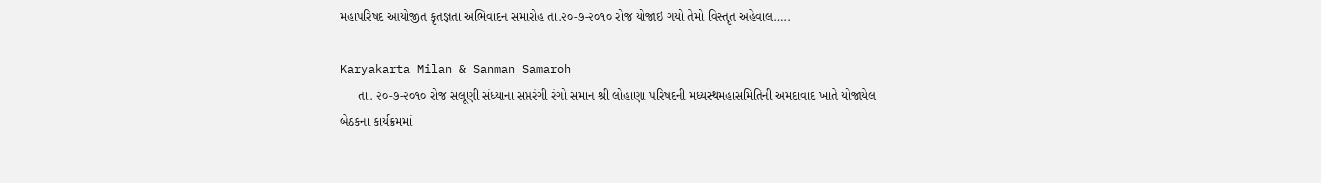મહાપરિષદ આયોજીત કૃતજ્ઞતા અભિવાદન સમારોહ તા.૨૦-૭-૨૦૧૦ રોજ યોજાઇ ગયો તેમો વિસ્તૃત અહેવાલ…..

Karyakarta Milan & Sanman Samaroh
     તા. ૨૦-૭-૨૦૧૦ રોજ સલૂણી સંધ્યાના સપ્તરંગી રંગો સમાન શ્રી લોહાણા પરિષદની મધ્યસ્થમહાસમિતિની અમદાવાદ ખાતે યોજાયેલ બેઠકના કાર્યક્રમમાં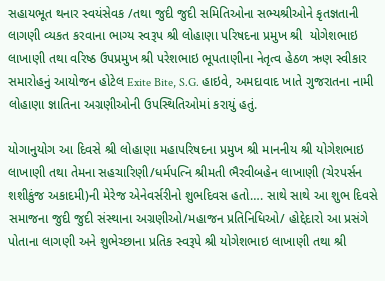સહાયભૂત થનાર સ્વયંસેવક /તથા જુદી જુદી સમિતિઓના સભ્યશ્રીઓને કૃતજ્ઞતાની લાગણી વ્યકત કરવાના ભાગ્ય સ્વરૂપ શ્રી લોહાણા પરિષદના પ્રમુખ શ્રી  યોગેશભાઇ લાખાણી તથા વરિષ્ઠ ઉપપ્રમુખ શ્રી પરેશભાઇ ભૂપતાણીના નેતૃત્વ હેઠળ ઋણ સ્વીકાર સમારોહનું આયોજન હોટેલ Exite Bite, S.G. હાઇવે, અમદાવાદ ખાતે ગુજરાતના નામી લોહાણા જ્ઞાતિના અગ્રણીઓની ઉપસ્થિતિઓમાં કરાયું હતું.

યોગાનુયોગ આ દિવસે શ્રી લોહાણા મહાપરિષદના પ્રમુખ શ્રી માનનીય શ્રી યોગેશભાઇ લાખાણી તથા તેમના સહચારિણી/ધર્મપત્નિ શ્રીમતી ભૈરવીબહેન લાખાણી (ચેરપર્સન શશીકુંજ અકાદમી)ની મેરેજ એનેવર્સરીનો શુભદિવસ હતો…. સાથે સાથે આ શુભ દિવસે સમાજના જુદી જુદી સંસ્થાના અગ્રણીઓ/મહાજન પ્રતિનિધિઓ/ હોદ્દેદારો આ પ્રસંગે પોતાના લાગણી અને શુભેચ્છાના પ્રતિક સ્વરૂપે શ્રી યોગેશભાઇ લાખાણી તથા શ્રી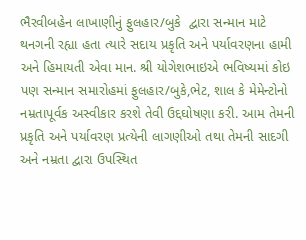ભૈરવીબહેન લાખાણીનું ફુલહાર/બુકે  દ્વારા સન્માન માટે થનગની રહ્યા હતા ત્યારે સદાય પ્રકૃતિ અને પર્યાવરણના હામી અને હિમાયતી એવા માન. શ્રી યોગેશભાઇએ ભવિષ્યમાં કોઇ પણ સન્માન સમારોહમાં ફુલહાર/બુકે,ભેટ, શાલ કે મેમેન્ટોનો નમ્રતાપૂર્વક અસ્વીકાર કરશે તેવી ઉદ્દઘોષણા કરી. આમ તેમની પ્રકૃતિ અને પર્યાવરણ પ્રત્યેની લાગણીઓ તથા તેમની સાદગી અને નમ્રતા દ્વારા ઉપસ્થિત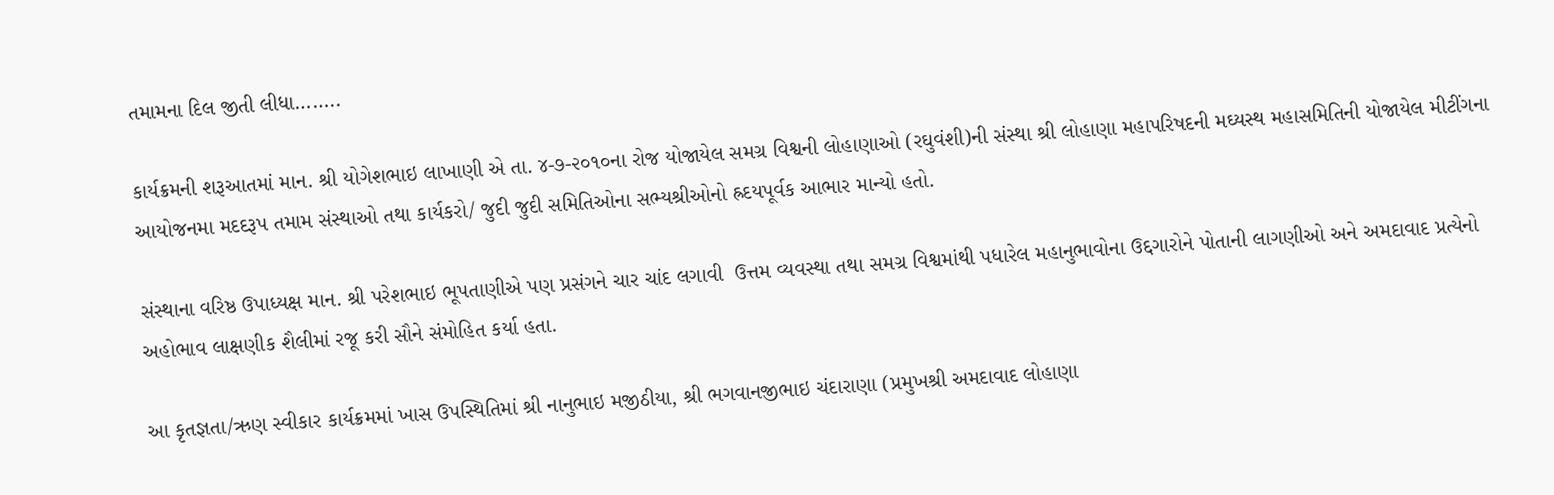તમામના દિલ જીતી લીધા……..

કાર્યક્રમની શરૂઆતમાં માન. શ્રી યોગેશભાઇ લાખાણી એ તા. ૪-૭-૨૦૧૦ના રોજ યોજાયેલ સમગ્ર વિશ્વની લોહાણાઓ (રઘુવંશી)ની સંસ્થા શ્રી લોહાણા મહાપરિષદની મઘ્યસ્થ મહાસમિતિની યોજાયેલ મીટીંગના આયોજનમા મદદરૂપ તમામ સંસ્થાઓ તથા કાર્યકરો/ જુદી જુદી સમિતિઓના સભ્યશ્રીઓનો હ્રદયપૂર્વક આભાર માન્યો હતો.

સંસ્થાના વરિષ્ઠ ઉપાધ્યક્ષ માન. શ્રી પરેશભાઇ ભૂપતાણીએ પણ પ્રસંગને ચાર ચાંદ લગાવી  ઉત્તમ વ્યવસ્થા તથા સમગ્ર વિશ્વમાંથી પધારેલ મહાનુભાવોના ઉદ્દગારોને પોતાની લાગણીઓ અને અમદાવાદ પ્રત્યેનો અહોભાવ લાક્ષણીક શૈલીમાં રજૂ કરી સૌને સંમોહિત કર્યા હતા.

આ કૃતજ્ઞતા/ઋણ સ્વીકાર કાર્યક્રમમાં ખાસ ઉપસ્થિતિમાં શ્રી નાનુભાઇ મજીઠીયા, શ્રી ભગવાનજીભાઇ ચંદારાણા (પ્રમુખશ્રી અમદાવાદ લોહાણા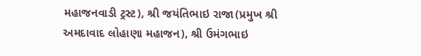મહાજનવાડી ટ્રસ્ટ), શ્રી જયંતિભાઇ રાજા(પ્રમુખ શ્રી અમદાવાદ લોહાણા મહાજન), શ્રી ઉમંગભાઇ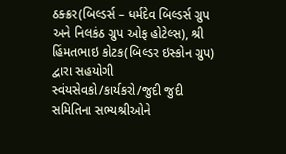ઠક્ક્રર(બિલ્ડર્સ – ધર્મદેવ બિલ્ડર્સ ગ્રુપ અને નિલકંઠ ગ્રુપ ઓફ હોટેલ્સ), શ્રી હિંમતભાઇ કોટક(બિલ્ડર ઇસ્કોન ગ્રુપ) દ્વારા સહયોગી સ્વંયસેવકો/કાર્યકરો/જુદી જુદી સમિતિના સભ્યશ્રીઓને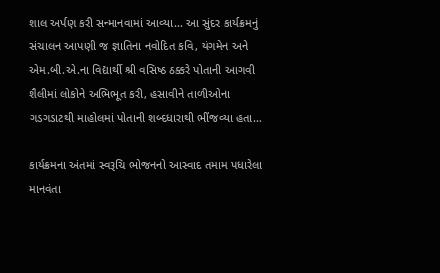શાલ અર્પણ કરી સન્માનવામાં આવ્યા… આ સુંદર કાર્યક્રમનું સંચાલન આપણી જ જ્ઞાતિના નવોદિત કવિ, યંગમેન અને એમ.બી.એ.ના વિદ્યાર્થી શ્રી વસિષ્ઠ ઠક્કરે પોતાની આગવી શૈલીમાં લોકોને અભિભૂત કરી, હસાવીને તાળીઓના ગડગડાટથી માહોલમાં પોતાની શબ્દધારાથી ભીંજવ્યા હતા…

કાર્યક્રમના અંતમાં સ્વરૂચિ ભોજનનો આસ્વાદ તમામ પધારેલા માનવંતા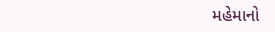મહેમાનો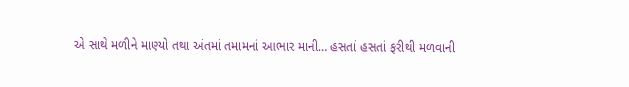એ સાથે મળીને માણ્યો તથા અંતમાં તમામનાં આભાર માની… હસતાં હસતાં ફરીથી મળવાની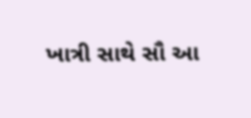ખાત્રી સાથે સૌ આ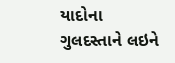યાદોના ગુલદસ્તાને લઇને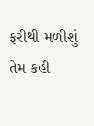ફરીથી મળીશું તેમ કહી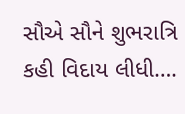સૌએ સૌને શુભરાત્રિ કહી વિદાય લીધી….